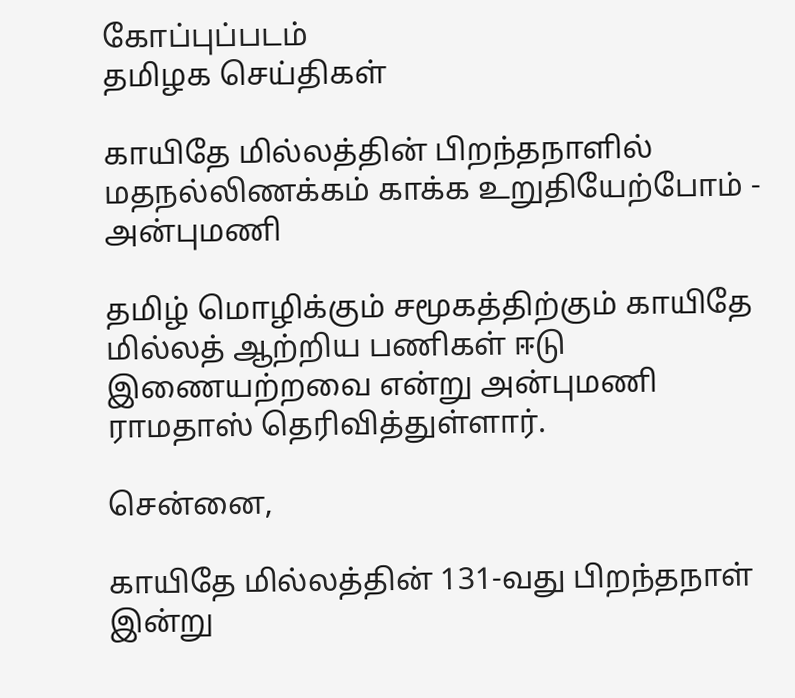கோப்புப்படம்
தமிழக செய்திகள்

காயிதே மில்லத்தின் பிறந்தநாளில் மதநல்லிணக்கம் காக்க உறுதியேற்போம் - அன்புமணி

தமிழ் மொழிக்கும் சமூகத்திற்கும் காயிதே மில்லத் ஆற்றிய பணிகள் ஈடு இணையற்றவை என்று அன்புமணி ராமதாஸ் தெரிவித்துள்ளார்.

சென்னை,

காயிதே மில்லத்தின் 131-வது பிறந்தநாள் இன்று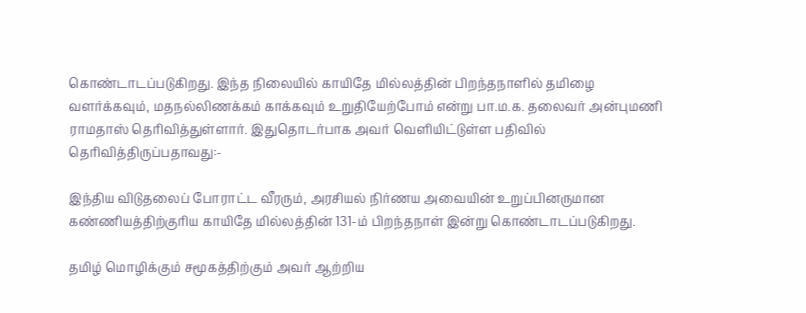கொண்டாடப்படுகிறது. இந்த நிலையில் காயிதே மில்லத்தின் பிறந்தநாளில் தமிழை வளர்க்கவும், மதநல்லிணக்கம் காக்கவும் உறுதியேற்போம் என்று பா.ம.க. தலைவர் அன்புமணி ராமதாஸ் தெரிவித்துள்ளார். இதுதொடர்பாக அவர் வெளியிட்டுள்ள பதிவில் தெரிவித்திருப்பதாவது:-

இந்திய விடுதலைப் போராட்ட வீரரும், அரசியல் நிர்ணய அவையின் உறுப்பினருமான கண்ணியத்திற்குரிய காயிதே மில்லத்தின் 131-ம் பிறந்தநாள் இன்று கொண்டாடப்படுகிறது.

தமிழ் மொழிக்கும் சமூகத்திற்கும் அவர் ஆற்றிய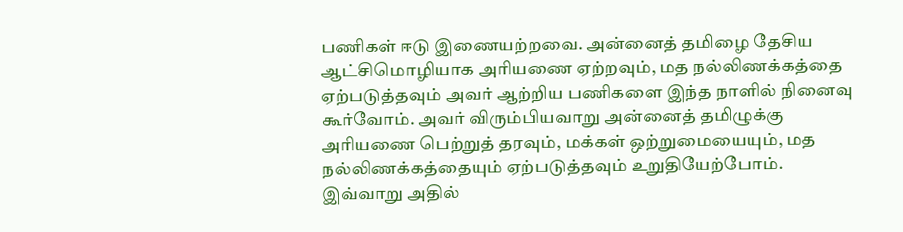பணிகள் ஈடு இணையற்றவை. அன்னைத் தமிழை தேசிய ஆட்சிமொழியாக அரியணை ஏற்றவும், மத நல்லிணக்கத்தை ஏற்படுத்தவும் அவர் ஆற்றிய பணிகளை இந்த நாளில் நினைவு கூர்வோம். அவர் விரும்பியவாறு அன்னைத் தமிழுக்கு அரியணை பெற்றுத் தரவும், மக்கள் ஒற்றுமையையும், மத நல்லிணக்கத்தையும் ஏற்படுத்தவும் உறுதியேற்போம். இவ்வாறு அதில்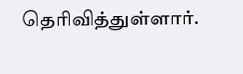தெரிவித்துள்ளார்.